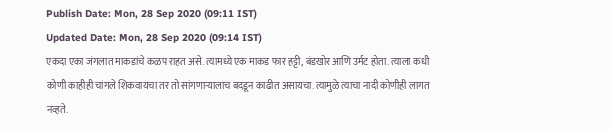Publish Date: Mon, 28 Sep 2020 (09:11 IST)
Updated Date: Mon, 28 Sep 2020 (09:14 IST)
एकदा एका जंगलात माकडांचे कळप राहत असे. त्यामध्ये एक माकड फार हट्टी, बंडखोर आणि उर्मट होता. त्याला कधी कोणी काहीही चांगले शिकवायचा तर तो सांगणाऱ्यालाच बदडून काढीत असायचा. त्यामुळे त्याचा नादी कोणीही लागत नव्हते.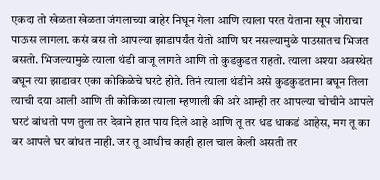एकदा तो खेळता खेळता जंगलाच्या बाहेर निघून गेला आणि त्याला परत येताना खूप जोराचा पाऊस लागला. कसं बस तो आपल्या झाडापर्यंत येतो आणि घर नसल्यामुळे पाउसातच भिजत बसतो. भिजल्यामुळे त्याला थंडी वाजू लागते आणि तो कुडकुडत राहतो. त्याला अश्या अवस्थेत बघून त्या झाडावर एका कोकिळेचे घरटे होते. तिनं त्याला थंडीने असे कुडकुडताना बघून तिला त्याची दया आली आणि ती कोकिळा त्याला म्हणाली की अरे आम्ही तर आपल्या चोचीने आपले घरटं बांधतो पण तुला तर देवाने हात पाय दिले आहे आणि तू तर धड धाकडं आहेस, मग तू का बर आपले घर बांधत नाही. जर तू आधीच काही हाल चाल केली असती तर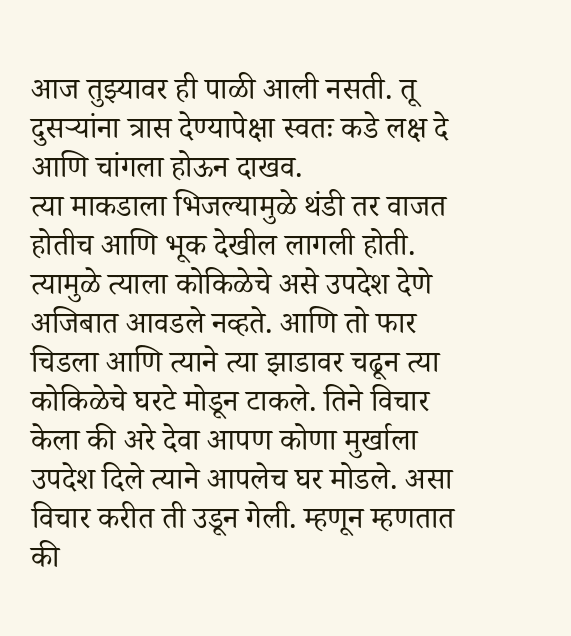आज तुझ्यावर ही पाळी आली नसती. तू दुसऱ्यांना त्रास देण्यापेक्षा स्वतः कडे लक्ष दे आणि चांगला होऊन दाखव.
त्या माकडाला भिजल्यामुळे थंडी तर वाजत होतीच आणि भूक देखील लागली होती. त्यामुळे त्याला कोकिळेचे असे उपदेश देणे अजिबात आवडले नव्हते. आणि तो फार चिडला आणि त्याने त्या झाडावर चढून त्या कोकिळेचे घरटे मोडून टाकले. तिने विचार केला की अरे देवा आपण कोणा मुर्खाला उपदेश दिले त्याने आपलेच घर मोडले. असा विचार करीत ती उडून गेली. म्हणून म्हणतात की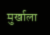मुर्खाला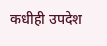कधीही उपदेश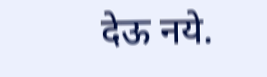देऊ नये.